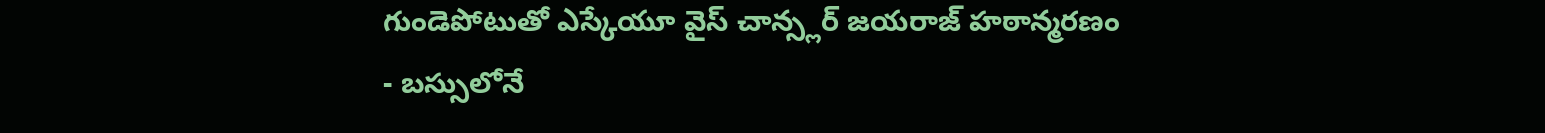గుండెపోటుతో ఎస్కేయూ వైస్ చాన్స్లర్ జయరాజ్ హఠాన్మరణం
- బస్సులోనే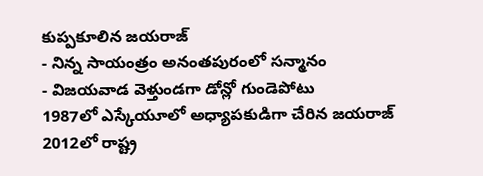కుప్పకూలిన జయరాజ్
- నిన్న సాయంత్రం అనంతపురంలో సన్మానం
- విజయవాడ వెళ్తుండగా డోన్లో గుండెపోటు
1987లో ఎస్కేయూలో అధ్యాపకుడిగా చేరిన జయరాజ్ 2012లో రాష్ట్ర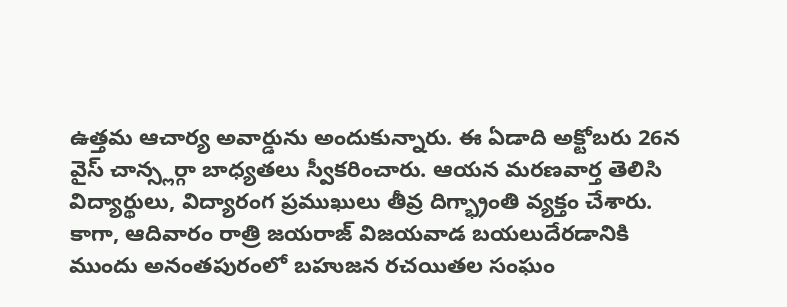ఉత్తమ ఆచార్య అవార్డును అందుకున్నారు. ఈ ఏడాది అక్టోబరు 26న వైస్ చాన్స్లర్గా బాధ్యతలు స్వీకరించారు. ఆయన మరణవార్త తెలిసి విద్యార్థులు, విద్యారంగ ప్రముఖులు తీవ్ర దిగ్భ్రాంతి వ్యక్తం చేశారు. కాగా, ఆదివారం రాత్రి జయరాజ్ విజయవాడ బయలుదేరడానికి ముందు అనంతపురంలో బహుజన రచయితల సంఘం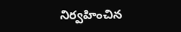నిర్వహించిన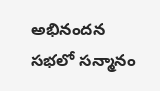అభినందన సభలో సన్మానం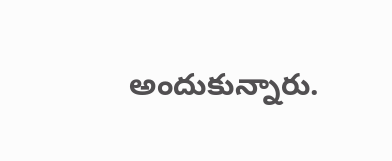అందుకున్నారు.